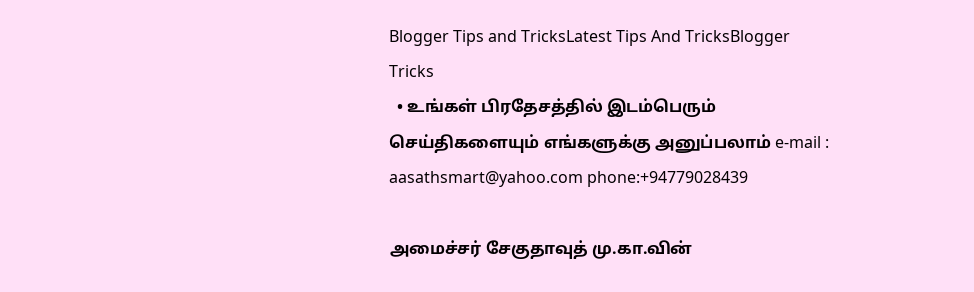Blogger Tips and TricksLatest Tips And TricksBlogger Tricks
  • உங்கள் பிரதேசத்தில் இடம்பெரும் செய்திகளையும் எங்களுக்கு அனுப்பலாம் e-mail : aasathsmart@yahoo.com phone:+94779028439

அமைச்சர் சேகுதாவுத் மு.கா.வின்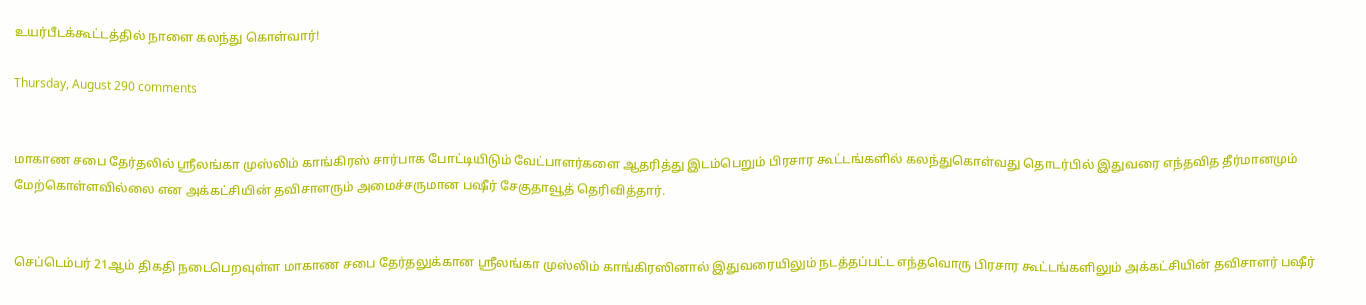உயர்பீடக்கூட்டத்தில் நாளை கலந்து கொள்வார்!

Thursday, August 290 comments


மாகாண சபை தேர்தலில் ஸ்ரீலங்கா முஸ்லிம் காங்கிரஸ் சார்பாக போட்டியிடும் வேட்பாளர்களை ஆதரித்து இடம்பெறும் பிரசார கூட்டங்களில் கலந்துகொள்வது தொடர்பில் இதுவரை எந்தவித தீர்மானமும் மேற்கொள்ளவில்லை என அக்கட்சியின் தவிசாளரும் அமைச்சருமான பஷீர் சேகுதாவூத் தெரிவித்தார்.


செப்டெம்பர் 21ஆம் திகதி நடைபெறவுள்ள மாகாண சபை தேர்தலுக்கான ஸ்ரீலங்கா முஸ்லிம் காங்கிரஸினால் இதுவரையிலும் நடத்தப்பட்ட எந்தவொரு பிரசார கூட்டங்களிலும் அக்கட்சியின் தவிசாளர் பஷீர்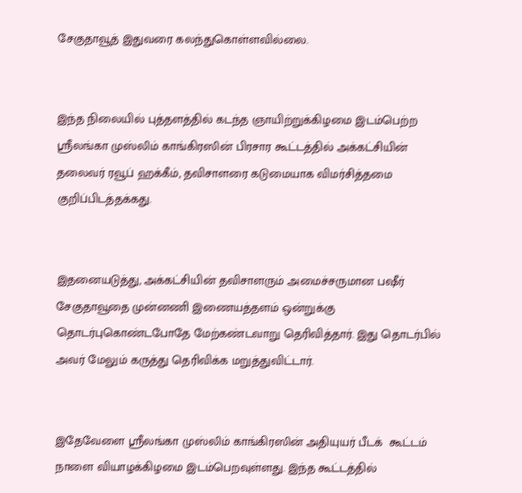சேகுதாவூத் இதுவரை கலந்துகொள்ளவில்லை.


இந்த நிலையில் புத்தளத்தில் கடந்த ஞாயிற்றுக்கிழமை இடம்பெற்ற ஸ்ரீலங்கா முஸ்லிம் காங்கிரஸின் பிரசார கூட்டத்தில் அக்கட்சியின் தலைவர் ரவூப் ஹக்கீம், தவிசாளரை கடுமையாக விமர்சித்தமை குறிப்பிடத்தக்கது.


இதனையடுத்து, அக்கட்சியின் தவிசாளரும் அமைச்சருமான பஷீர் சேகுதாவூதை முன்னணி இணையத்தளம் ஒன்றுக்கு தொடர்புகொண்டபோதே மேற்கண்டவாறு தெரிவித்தார். இது தொடர்பில் அவர் மேலும் கருத்து தெரிவிக்க மறுத்துவிட்டார்.


இதேவேளை ஸ்ரீலங்கா முஸ்லிம் காங்கிரஸின் அதியுயர் பீடக்  கூட்டம் நாளை வியாழக்கிழமை இடம்பெறவுள்ளது. இந்த கூட்டத்தில்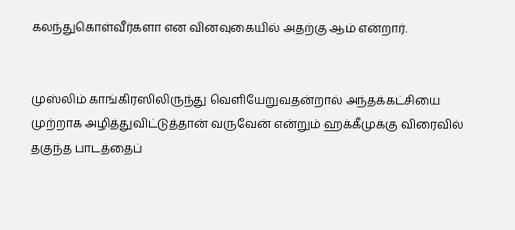கலந்துகொள்வீர்களா என வினவுகையில் அதற்கு ஆம் என்றார்.


முஸ்லிம் காங்கிரஸிலிருந்து வெளியேறுவதன்றால் அந்தக்கட்சியை முற்றாக அழித்துவிட்டுத்தான் வருவேன் என்றும் ஹக்கீமுக்கு விரைவில் தகுந்த பாடத்தைப்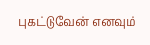புகட்டுவேன் எனவும்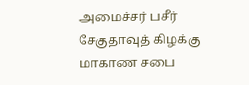அமைச்சர் பசீர் சேகுதாவுத் கிழக்கு மாகாண சபை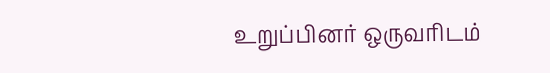உறுப்பினர் ஒருவரிடம்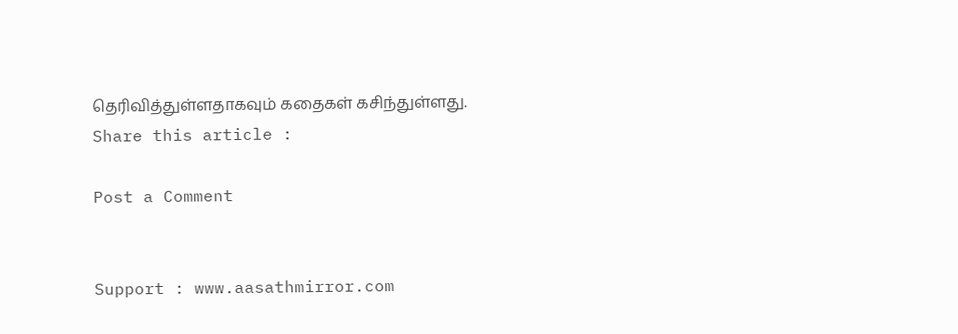தெரிவித்துள்ளதாகவும் கதைகள் கசிந்துள்ளது.
Share this article :

Post a Comment


Support : www.aasathmirror.com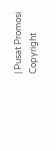| Pusat Promosi
Copyright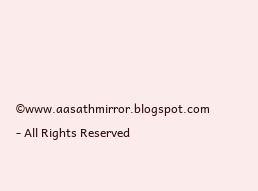©www.aasathmirror.blogspot.com - All Rights Reserved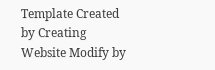Template Created by Creating Website Modify by